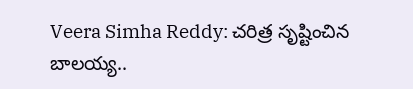Veera Simha Reddy: చరిత్ర సృష్టించిన బాలయ్య..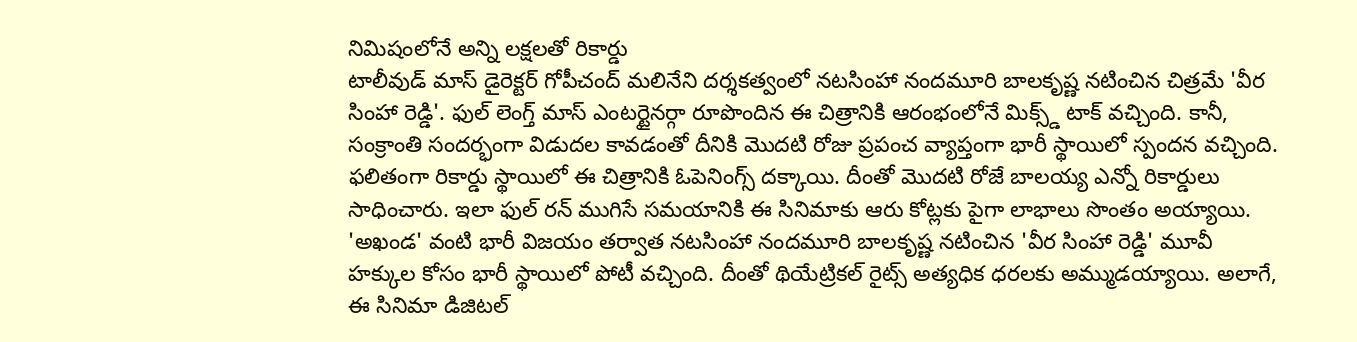నిమిషంలోనే అన్ని లక్షలతో రికార్డు
టాలీవుడ్ మాస్ డైరెక్టర్ గోపీచంద్ మలినేని దర్శకత్వంలో నటసింహా నందమూరి బాలకృష్ణ నటించిన చిత్రమే 'వీర సింహా రెడ్డి'. ఫుల్ లెంగ్త్ మాస్ ఎంటర్టైనర్గా రూపొందిన ఈ చిత్రానికి ఆరంభంలోనే మిక్స్డ్ టాక్ వచ్చింది. కానీ, సంక్రాంతి సందర్భంగా విడుదల కావడంతో దీనికి మొదటి రోజు ప్రపంచ వ్యాప్తంగా భారీ స్థాయిలో స్పందన వచ్చింది. ఫలితంగా రికార్డు స్థాయిలో ఈ చిత్రానికి ఓపెనింగ్స్ దక్కాయి. దీంతో మొదటి రోజే బాలయ్య ఎన్నో రికార్డులు సాధించారు. ఇలా ఫుల్ రన్ ముగిసే సమయానికి ఈ సినిమాకు ఆరు కోట్లకు పైగా లాభాలు సొంతం అయ్యాయి.
'అఖండ' వంటి భారీ విజయం తర్వాత నటసింహా నందమూరి బాలకృష్ణ నటించిన 'వీర సింహా రెడ్డి' మూవీ హక్కుల కోసం భారీ స్థాయిలో పోటీ వచ్చింది. దీంతో థియేట్రికల్ రైట్స్ అత్యధిక ధరలకు అమ్ముడయ్యాయి. అలాగే, ఈ సినిమా డిజిటల్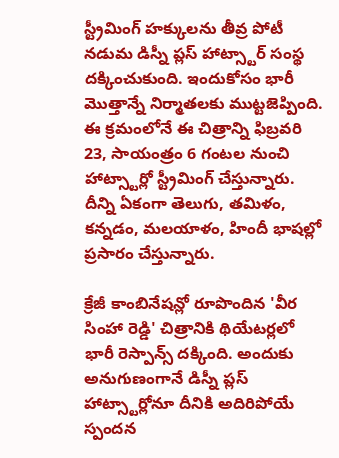స్ట్రీమింగ్ హక్కులను తీవ్ర పోటీ నడుమ డిస్నీ ప్లస్ హాట్స్టార్ సంస్థ దక్కించుకుంది. ఇందుకోసం భారీ మొత్తాన్నే నిర్మాతలకు ముట్టజెప్పింది. ఈ క్రమంలోనే ఈ చిత్రాన్ని ఫిబ్రవరి 23, సాయంత్రం 6 గంటల నుంచి హాట్స్టార్లో స్ట్రీమింగ్ చేస్తున్నారు. దీన్ని ఏకంగా తెలుగు, తమిళం, కన్నడం, మలయాళం, హిందీ భాషల్లో ప్రసారం చేస్తున్నారు.

క్రేజీ కాంబినేషన్లో రూపొందిన 'వీర సింహా రెడ్డి' చిత్రానికి థియేటర్లలో భారీ రెస్పాన్స్ దక్కింది. అందుకు అనుగుణంగానే డిస్నీ ప్లస్ హాట్స్టార్లోనూ దీనికి అదిరిపోయే స్పందన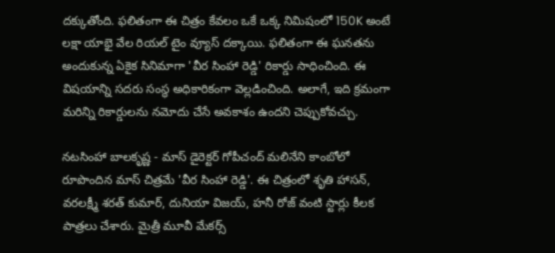దక్కుతోంది. ఫలితంగా ఈ చిత్రం కేవలం ఒకే ఒక్క నిమిషంలో 150K అంటే లక్షా యాభై వేల రియల్ టైం వ్యూస్ దక్కాయి. ఫలితంగా ఈ ఘనతను అందుకున్న ఏకైక సినిమాగా 'వీర సింహా రెడ్డి' రికార్డు సాధించింది. ఈ విషయాన్ని సదరు సంస్థ అధికారికంగా వెల్లడించింది. అలాగే, ఇది క్రమంగా మరిన్ని రికార్డులను నమోదు చేసే అవకాశం ఉందని చెప్పుకోవచ్చు.

నటసింహా బాలకృష్ణ - మాస్ డైరెక్టర్ గోపీచంద్ మలినేని కాంబోలో రూపొందిన మాస్ చిత్రమే 'వీర సింహా రెడ్డి'. ఈ చిత్రంలో శృతి హాసన్, వరలక్ష్మీ శరత్ కుమార్, దునియా విజయ్, హనీ రోజ్ వంటి స్టార్లు కీలక పాత్రలు చేశారు. మైత్రీ మూవీ మేకర్స్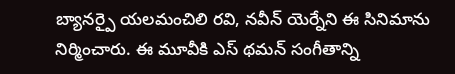బ్యానర్పై యలమంచిలి రవి, నవీన్ యెర్నేని ఈ సినిమాను నిర్మించారు. ఈ మూవీకి ఎస్ థమన్ సంగీతాన్ని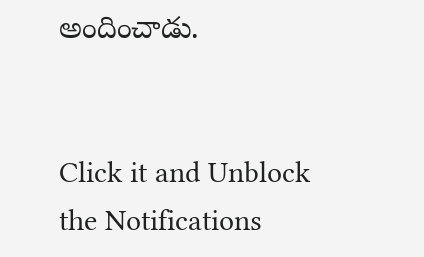అందించాడు.


Click it and Unblock the Notifications